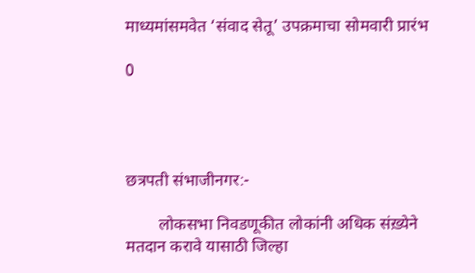माध्यमांसमवेत ‘संवाद सेतू’ उपक्रमाचा सोमवारी प्रारंभ

0




छत्रपती संभाजीनगर:-

        लोकसभा निवडणूकीत लोकांनी अधिक संख़्येने मतदान करावे यासाठी जिल्हा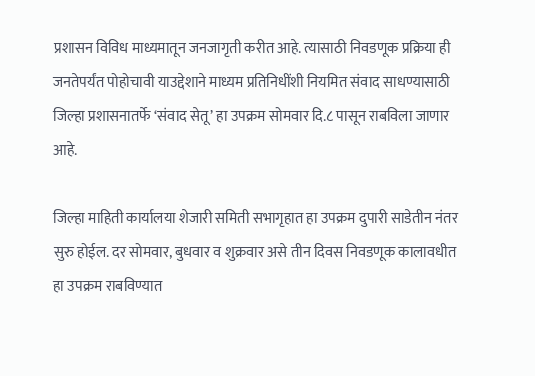प्रशासन विविध माध्यमातून जनजागृती करीत आहे. त्यासाठी निवडणूक प्रक्रिया ही जनतेपर्यंत पोहोचावी याउद्देशाने माध्यम प्रतिनिधींशी नियमित संवाद साधण्यासाठी जिल्हा प्रशासनातर्फे ‘संवाद सेतू’ हा उपक्रम सोमवार दि.८ पासून राबविला जाणार आहे.

जिल्हा माहिती कार्यालया शेजारी समिती सभागृहात हा उपक्रम दुपारी साडेतीन नंतर सुरु होईल. दर सोमवार, बुधवार व शुक्रवार असे तीन दिवस निवडणूक कालावधीत हा उपक्रम राबविण्यात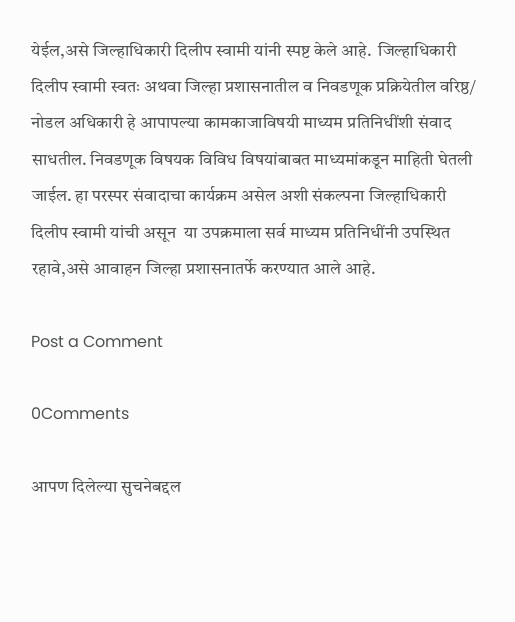येईल,असे जिल्हाधिकारी दिलीप स्वामी यांनी स्पष्ट केले आहे.  जिल्हाधिकारी दिलीप स्वामी स्वतः अथवा जिल्हा प्रशासनातील व निवडणूक प्रक्रियेतील वरिष्ठ/ नोडल अधिकारी हे आपापल्या कामकाजाविषयी माध्यम प्रतिनिधींशी संवाद साधतील. निवडणूक विषयक विविध विषयांबाबत माध्यमांकडून माहिती घेतली जाईल. हा परस्पर संवादाचा कार्यक्रम असेल अशी संकल्पना जिल्हाधिकारी दिलीप स्वामी यांची असून  या उपक्रमाला सर्व माध्यम प्रतिनिधींनी उपस्थित रहावे,असे आवाहन जिल्हा प्रशासनातर्फे करण्यात आले आहे.

Post a Comment

0Comments

आपण दिलेल्या सुचनेबद्दल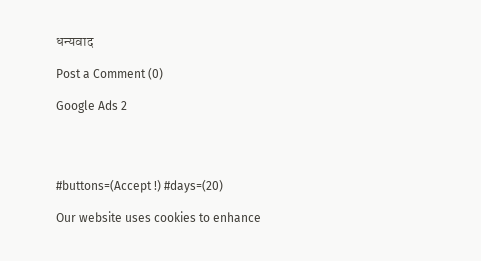धन्यवाद

Post a Comment (0)

Google Ads 2




#buttons=(Accept !) #days=(20)

Our website uses cookies to enhance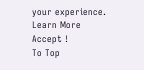your experience. Learn More
Accept !
To Top